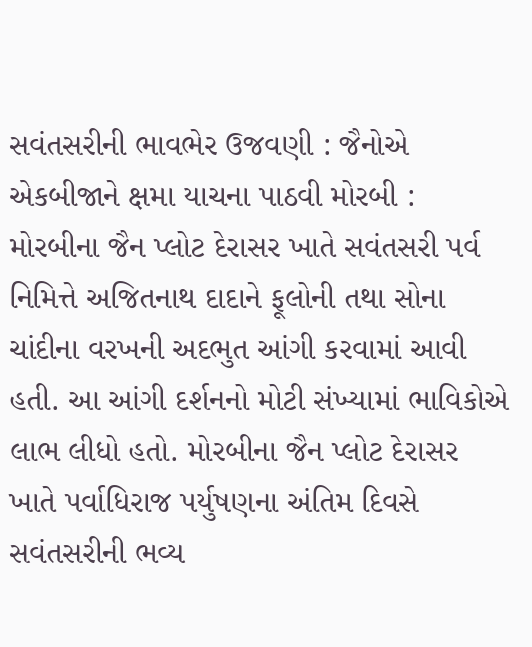સવંતસરીની ભાવભેર ઉજવણી : જૈનોએ એકબીજાને ક્ષમા યાચના પાઠવી મોરબી : મોરબીના જૈન પ્લોટ દેરાસર ખાતે સવંતસરી પર્વ નિમિત્તે અજિતનાથ દાદાને ફૂલોની તથા સોના ચાંદીના વરખની અદભુત આંગી કરવામાં આવી હતી. આ આંગી દર્શનનો મોટી સંખ્યામાં ભાવિકોએ લાભ લીધો હતો. મોરબીના જૈન પ્લોટ દેરાસર ખાતે પર્વાધિરાજ પર્યુષણના અંતિમ દિવસે સવંતસરીની ભવ્ય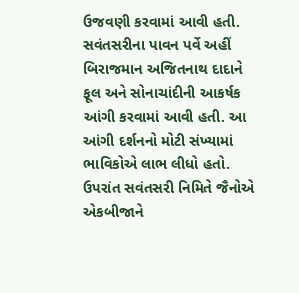ઉજવણી કરવામાં આવી હતી. સવંતસરીના પાવન પર્વે અહીં બિરાજમાન અજિતનાથ દાદાને ફૂલ અને સોનાચાંદીની આકર્ષક આંગી કરવામાં આવી હતી. આ આંગી દર્શનનો મોટી સંખ્યામાં ભાવિકોએ લાભ લીધો હતો. ઉપરાંત સવંતસરી નિમિતે જૈનોએ એકબીજાને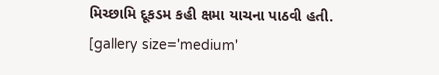મિચ્છામિ દૂકડમ કહી ક્ષમા યાચના પાઠવી હતી. [gallery size='medium'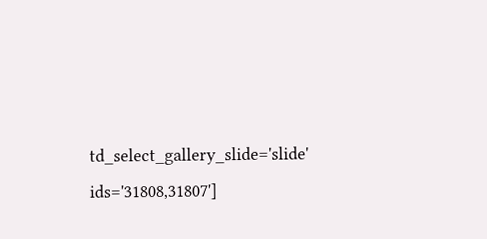td_select_gallery_slide='slide' ids='31808,31807']